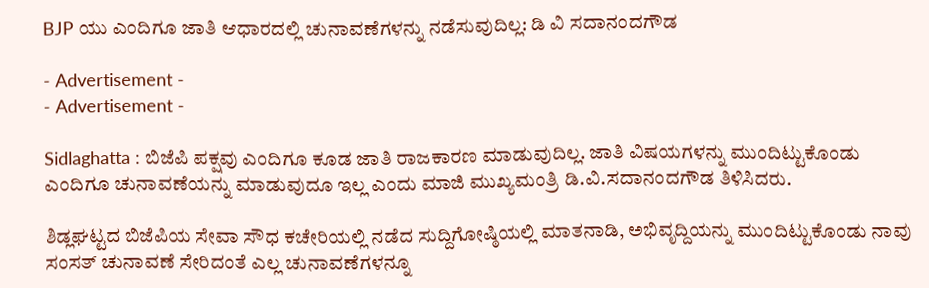BJP ಯು ಎಂದಿಗೂ ಜಾತಿ ಆಧಾರದಲ್ಲಿ ಚುನಾವಣೆಗಳನ್ನು ನಡೆಸುವುದಿಲ್ಲ: ಡಿ ವಿ ಸದಾನಂದಗೌಡ

- Advertisement -
- Advertisement -

Sidlaghatta : ಬಿಜೆಪಿ ಪಕ್ಷವು ಎಂದಿಗೂ ಕೂಡ ಜಾತಿ ರಾಜಕಾರಣ ಮಾಡುವುದಿಲ್ಲ. ಜಾತಿ ವಿಷಯಗಳನ್ನು ಮುಂದಿಟ್ಟುಕೊಂಡು ಎಂದಿಗೂ ಚುನಾವಣೆಯನ್ನು ಮಾಡುವುದೂ ಇಲ್ಲ ಎಂದು ಮಾಜಿ ಮುಖ್ಯಮಂತ್ರಿ ಡಿ.ವಿ.ಸದಾನಂದಗೌಡ ತಿಳಿಸಿದರು.

ಶಿಡ್ಲಘಟ್ಟದ ಬಿಜೆಪಿಯ ಸೇವಾ ಸೌಧ ಕಚೇರಿಯಲ್ಲಿ ನಡೆದ ಸುದ್ದಿಗೋಷ್ಠಿಯಲ್ಲಿ ಮಾತನಾಡಿ, ಅಭಿವೃದ್ದಿಯನ್ನು ಮುಂದಿಟ್ಟುಕೊಂಡು ನಾವು ಸಂಸತ್ ಚುನಾವಣೆ ಸೇರಿದಂತೆ ಎಲ್ಲ ಚುನಾವಣೆಗಳನ್ನೂ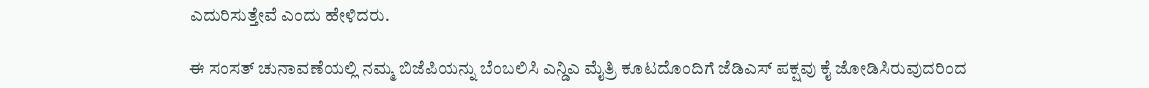ಎದುರಿಸುತ್ತೇವೆ ಎಂದು ಹೇಳಿದರು.

ಈ ಸಂಸತ್ ಚುನಾವಣೆಯಲ್ಲಿ ನಮ್ಮ ಬಿಜೆಪಿಯನ್ನು ಬೆಂಬಲಿಸಿ ಎನ್ಡಿಎ ಮೈತ್ರಿ ಕೂಟದೊಂದಿಗೆ ಜೆಡಿಎಸ್ ಪಕ್ಷವು ಕೈ ಜೋಡಿಸಿರುವುದರಿಂದ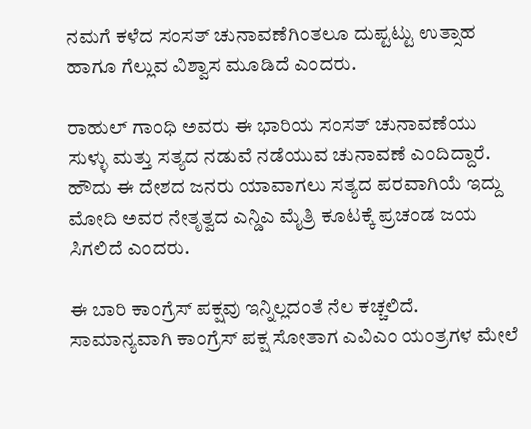ನಮಗೆ ಕಳೆದ ಸಂಸತ್ ಚುನಾವಣೆಗಿಂತಲೂ ದುಪ್ಟಟ್ಟು ಉತ್ಸಾಹ ಹಾಗೂ ಗೆಲ್ಲುವ ವಿಶ್ವಾಸ ಮೂಡಿದೆ ಎಂದರು.

ರಾಹುಲ್ ಗಾಂಧಿ ಅವರು ಈ ಭಾರಿಯ ಸಂಸತ್ ಚುನಾವಣೆಯು ಸುಳ್ಳು ಮತ್ತು ಸತ್ಯದ ನಡುವೆ ನಡೆಯುವ ಚುನಾವಣೆ ಎಂದಿದ್ದಾರೆ. ಹೌದು ಈ ದೇಶದ ಜನರು ಯಾವಾಗಲು ಸತ್ಯದ ಪರವಾಗಿಯೆ ಇದ್ದು ಮೋದಿ ಅವರ ನೇತೃತ್ವದ ಎನ್ಡಿಎ ಮೈತ್ರಿ ಕೂಟಕ್ಕೆ ಪ್ರಚಂಡ ಜಯ ಸಿಗಲಿದೆ ಎಂದರು.

ಈ ಬಾರಿ ಕಾಂಗ್ರೆಸ್ ಪಕ್ಷವು ಇನ್ನಿಲ್ಲದಂತೆ ನೆಲ ಕಚ್ಚಲಿದೆ. ಸಾಮಾನ್ಯವಾಗಿ ಕಾಂಗ್ರೆಸ್ ಪಕ್ಷ ಸೋತಾಗ ಎವಿಎಂ ಯಂತ್ರಗಳ ಮೇಲೆ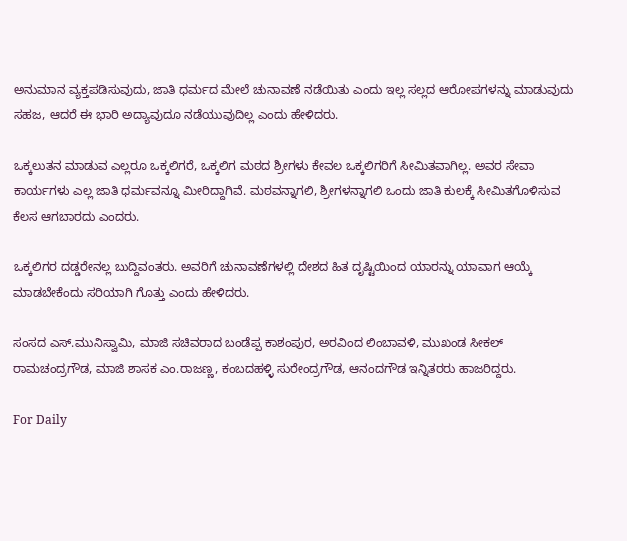ಅನುಮಾನ ವ್ಯಕ್ತಪಡಿಸುವುದು, ಜಾತಿ ಧರ್ಮದ ಮೇಲೆ ಚುನಾವಣೆ ನಡೆಯಿತು ಎಂದು ಇಲ್ಲ ಸಲ್ಲದ ಆರೋಪಗಳನ್ನು ಮಾಡುವುದು ಸಹಜ, ಆದರೆ ಈ ಭಾರಿ ಅದ್ಯಾವುದೂ ನಡೆಯುವುದಿಲ್ಲ ಎಂದು ಹೇಳಿದರು.

ಒಕ್ಕಲುತನ ಮಾಡುವ ಎಲ್ಲರೂ ಒಕ್ಕಲಿಗರೆ, ಒಕ್ಕಲಿಗ ಮಠದ ಶ್ರೀಗಳು ಕೇವಲ ಒಕ್ಕಲಿಗರಿಗೆ ಸೀಮಿತವಾಗಿಲ್ಲ. ಅವರ ಸೇವಾ ಕಾರ್ಯಗಳು ಎಲ್ಲ ಜಾತಿ ಧರ್ಮವನ್ನೂ ಮೀರಿದ್ದಾಗಿವೆ. ಮಠವನ್ನಾಗಲಿ, ಶ್ರೀಗಳನ್ನಾಗಲಿ ಒಂದು ಜಾತಿ ಕುಲಕ್ಕೆ ಸೀಮಿತಗೊಳಿಸುವ ಕೆಲಸ ಆಗಬಾರದು ಎಂದರು.

ಒಕ್ಕಲಿಗರ ದಡ್ಡರೇನಲ್ಲ ಬುದ್ದಿವಂತರು. ಅವರಿಗೆ ಚುನಾವಣೆಗಳಲ್ಲಿ ದೇಶದ ಹಿತ ದೃಷ್ಟಿಯಿಂದ ಯಾರನ್ನು ಯಾವಾಗ ಆಯ್ಕೆ ಮಾಡಬೇಕೆಂದು ಸರಿಯಾಗಿ ಗೊತ್ತು ಎಂದು ಹೇಳಿದರು.

ಸಂಸದ ಎಸ್.ಮುನಿಸ್ವಾಮಿ, ಮಾಜಿ ಸಚಿವರಾದ ಬಂಡೆಪ್ಪ ಕಾಶಂಪುರ, ಅರವಿಂದ ಲಿಂಬಾವಳಿ, ಮುಖಂಡ ಸೀಕಲ್ ರಾಮಚಂದ್ರಗೌಡ, ಮಾಜಿ ಶಾಸಕ ಎಂ.ರಾಜಣ್ಣ, ಕಂಬದಹಳ್ಳಿ ಸುರೇಂದ್ರಗೌಡ, ಆನಂದಗೌಡ ಇನ್ನಿತರರು ಹಾಜರಿದ್ದರು.

For Daily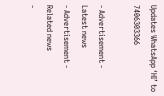Updates WhatsApp ‘HI’ to 7406303366

- Advertisement -
Latest news
- Advertisement -
Related news
-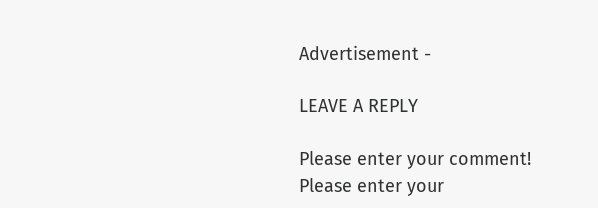Advertisement -

LEAVE A REPLY

Please enter your comment!
Please enter your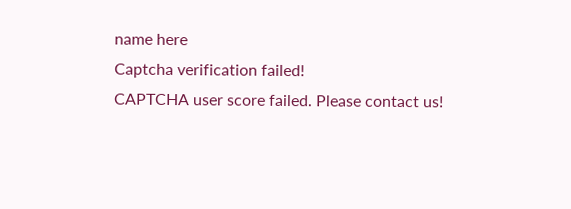name here
Captcha verification failed!
CAPTCHA user score failed. Please contact us!